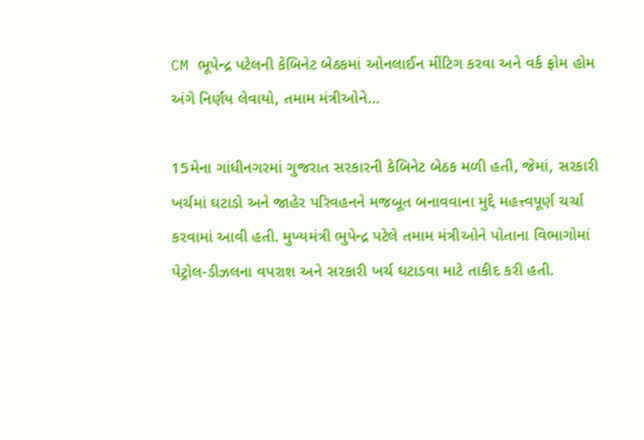CM ભૂપેન્દ્ર પટેલની કેબિનેટ બેઠકમાં ઓનલાઈન મીંટિગ કરવા અને વર્ક ફ્રોમ હોમ અંગે નિર્ણય લેવાયો, તમામ મંત્રીઓને...

15મેના ગાંધીનગરમાં ગુજરાત સરકારની કેબિનેટ બેઠક મળી હતી, જેમાં, સરકારી ખર્ચમાં ઘટાડો અને જાહેર પરિવહનને મજબૂત બનાવવાના મુદ્દે મહત્ત્વપૂર્ણ ચર્ચા કરવામાં આવી હતી. મુખ્યમંત્રી ભુપેન્દ્ર પટેલે તમામ મંત્રીઓને પોતાના વિભાગોમાં પેટ્રોલ-ડીઝલના વપરાશ અને સરકારી ખર્ચ ઘટાડવા માટે તાકીદ કરી હતી.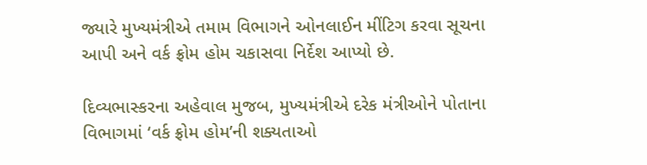જ્યારે મુખ્યમંત્રીએ તમામ વિભાગને ઓનલાઈન મીંટિગ કરવા સૂચના આપી અને વર્ક ફ્રોમ હોમ ચકાસવા નિર્દેશ આપ્યો છે.

દિવ્યભાસ્કરના અહેવાલ મુજબ, મુખ્યમંત્રીએ દરેક મંત્રીઓને પોતાના વિભાગમાં ‘વર્ક ફ્રોમ હોમ’ની શક્યતાઓ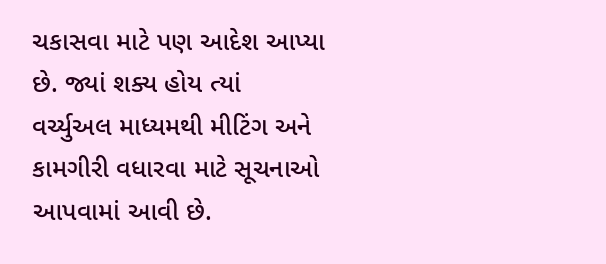ચકાસવા માટે પણ આદેશ આપ્યા છે. જ્યાં શક્ય હોય ત્યાં વર્ચ્યુઅલ માધ્યમથી મીટિંગ અને કામગીરી વધારવા માટે સૂચનાઓ આપવામાં આવી છે.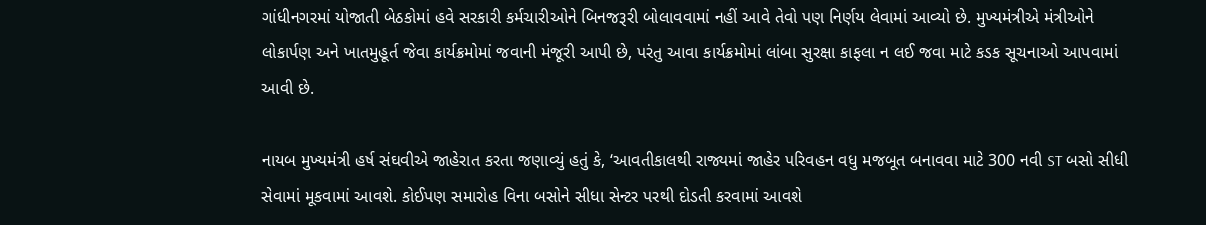ગાંધીનગરમાં યોજાતી બેઠકોમાં હવે સરકારી કર્મચારીઓને બિનજરૂરી બોલાવવામાં નહીં આવે તેવો પણ નિર્ણય લેવામાં આવ્યો છે. મુખ્યમંત્રીએ મંત્રીઓને લોકાર્પણ અને ખાતમુહૂર્ત જેવા કાર્યક્રમોમાં જવાની મંજૂરી આપી છે, પરંતુ આવા કાર્યક્રમોમાં લાંબા સુરક્ષા કાફલા ન લઈ જવા માટે કડક સૂચનાઓ આપવામાં આવી છે.

નાયબ મુખ્યમંત્રી હર્ષ સંઘવીએ જાહેરાત કરતા જણાવ્યું હતું કે, ‘આવતીકાલથી રાજ્યમાં જાહેર પરિવહન વધુ મજબૂત બનાવવા માટે 300 નવી ST બસો સીધી સેવામાં મૂકવામાં આવશે. કોઈપણ સમારોહ વિના બસોને સીધા સેન્ટર પરથી દોડતી કરવામાં આવશે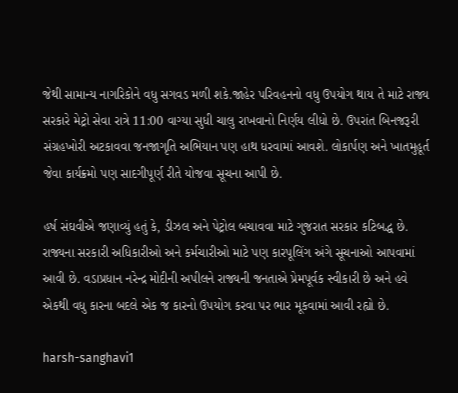જેથી સામાન્ય નાગરિકોને વધુ સગવડ મળી શકે.જાહેર પરિવહનનો વધુ ઉપયોગ થાય તે માટે રાજ્ય સરકારે મેટ્રો સેવા રાત્રે 11:00 વાગ્યા સુધી ચાલુ રાખવાનો નિર્ણય લીધો છે. ઉપરાંત બિનજરૂરી સંગ્રહખોરી અટકાવવા જનજાગૃતિ અભિયાન પણ હાથ ધરવામાં આવશે. લોકાર્પણ અને ખાતમુહૂર્ત જેવા કાર્યક્રમો પણ સાદગીપૂર્ણ રીતે યોજવા સૂચના આપી છે.

હર્ષ સંઘવીએ જણાવ્યું હતું કે, ડીઝલ અને પેટ્રોલ બચાવવા માટે ગુજરાત સરકાર કટિબદ્ધ છે. રાજ્યના સરકારી અધિકારીઓ અને કર્મચારીઓ માટે પણ કારપૂલિંગ અંગે સૂચનાઓ આપવામાં આવી છે. વડાપ્રધાન નરેન્દ્ર મોદીની અપીલને રાજ્યની જનતાએ પ્રેમપૂર્વક સ્વીકારી છે અને હવે એકથી વધુ કારના બદલે એક જ કારનો ઉપયોગ કરવા પર ભાર મૂકવામાં આવી રહ્યો છે.

harsh-sanghavi1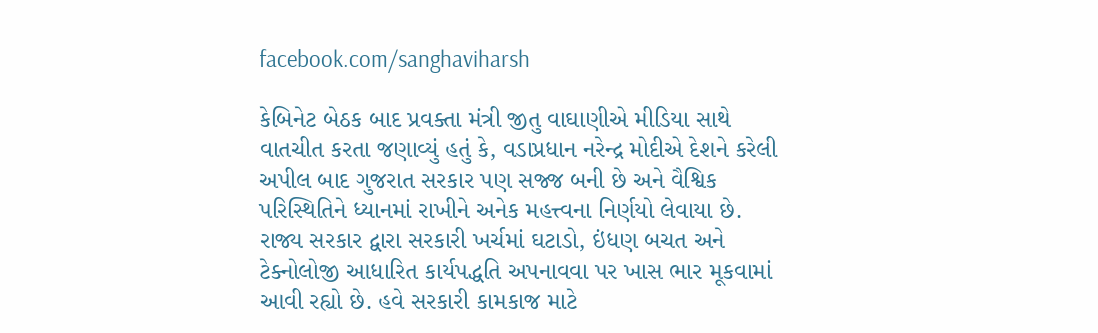facebook.com/sanghaviharsh

કેબિનેટ બેઠક બાદ પ્રવક્તા મંત્રી જીતુ વાઘાણીએ મીડિયા સાથે વાતચીત કરતા જણાવ્યું હતું કે, વડાપ્રધાન નરેન્દ્ર મોદીએ દેશને કરેલી અપીલ બાદ ગુજરાત સરકાર પણ સજ્જ બની છે અને વૈશ્વિક પરિસ્થિતિને ધ્યાનમાં રાખીને અનેક મહત્ત્વના નિર્ણયો લેવાયા છે. રાજ્ય સરકાર દ્વારા સરકારી ખર્ચમાં ઘટાડો, ઇંધણ બચત અને ટેક્નોલોજી આધારિત કાર્યપદ્ધતિ અપનાવવા પર ખાસ ભાર મૂકવામાં આવી રહ્યો છે. હવે સરકારી કામકાજ માટે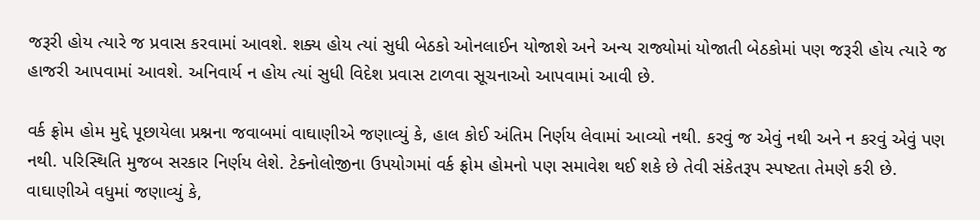જરૂરી હોય ત્યારે જ પ્રવાસ કરવામાં આવશે. શક્ય હોય ત્યાં સુધી બેઠકો ઓનલાઈન યોજાશે અને અન્ય રાજ્યોમાં યોજાતી બેઠકોમાં પણ જરૂરી હોય ત્યારે જ હાજરી આપવામાં આવશે. અનિવાર્ય ન હોય ત્યાં સુધી વિદેશ પ્રવાસ ટાળવા સૂચનાઓ આપવામાં આવી છે.

વર્ક ફ્રોમ હોમ મુદ્દે પૂછાયેલા પ્રશ્નના જવાબમાં વાઘાણીએ જણાવ્યું કે, હાલ કોઈ અંતિમ નિર્ણય લેવામાં આવ્યો નથી. કરવું જ એવું નથી અને ન કરવું એવું પણ નથી. પરિસ્થિતિ મુજબ સરકાર નિર્ણય લેશે. ટેક્નોલોજીના ઉપયોગમાં વર્ક ફ્રોમ હોમનો પણ સમાવેશ થઈ શકે છે તેવી સંકેતરૂપ સ્પષ્ટતા તેમણે કરી છે. વાઘાણીએ વધુમાં જણાવ્યું કે,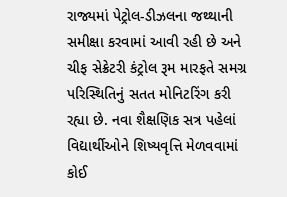રાજ્યમાં પેટ્રોલ-ડીઝલના જથ્થાની સમીક્ષા કરવામાં આવી રહી છે અને ચીફ સેક્રેટરી કંટ્રોલ રૂમ મારફતે સમગ્ર પરિસ્થિતિનું સતત મોનિટરિંગ કરી રહ્યા છે. નવા શૈક્ષણિક સત્ર પહેલાં વિદ્યાર્થીઓને શિષ્યવૃત્તિ મેળવવામાં કોઈ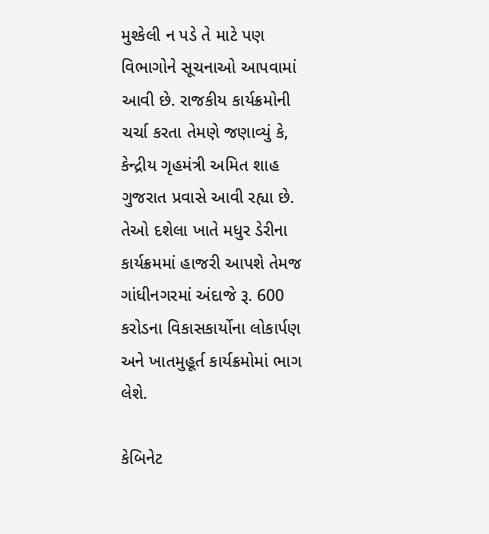મુશ્કેલી ન પડે તે માટે પણ વિભાગોને સૂચનાઓ આપવામાં આવી છે. રાજકીય કાર્યક્રમોની ચર્ચા કરતા તેમણે જણાવ્યું કે, કેન્દ્રીય ગૃહમંત્રી અમિત શાહ ગુજરાત પ્રવાસે આવી રહ્યા છે. તેઓ દશેલા ખાતે મધુર ડેરીના કાર્યક્રમમાં હાજરી આપશે તેમજ ગાંધીનગરમાં અંદાજે રૂ. 600 કરોડના વિકાસકાર્યોના લોકાર્પણ અને ખાતમુહૂર્ત કાર્યક્રમોમાં ભાગ લેશે.

કેબિનેટ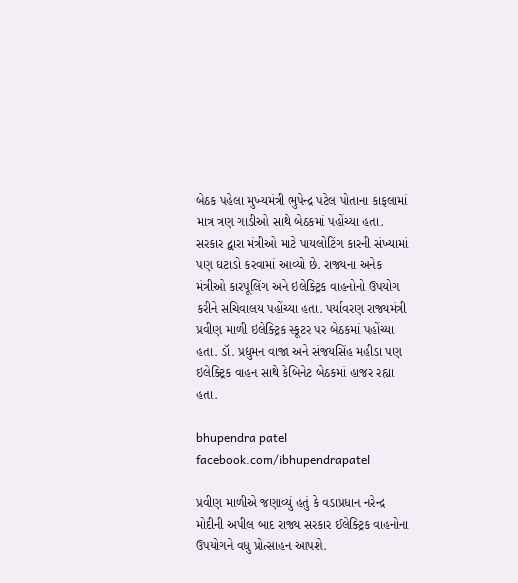બેઠક પહેલા મુખ્યમંત્રી ભુપેન્દ્ર પટેલ પોતાના કાફલામાં માત્ર ત્રણ ગાડીઓ સાથે બેઠકમાં પહોંચ્યા હતા. સરકાર દ્વારા મંત્રીઓ માટે પાયલોટિંગ કારની સંખ્યામાં પણ ઘટાડો કરવામાં આવ્યો છે. રાજ્યના અનેક મંત્રીઓ કારપૂલિંગ અને ઇલેક્ટ્રિક વાહનોનો ઉપયોગ કરીને સચિવાલય પહોંચ્યા હતા. પર્યાવરણ રાજ્યમંત્રી પ્રવીણ માળી ઇલેક્ટ્રિક સ્કૂટર પર બેઠકમાં પહોંચ્યા હતા. ડૉ. પ્રદ્યુમન વાજા અને સંજયસિંહ મહીડા પણ ઇલેક્ટ્રિક વાહન સાથે કેબિનેટ બેઠકમાં હાજર રહ્યા હતા.

bhupendra patel
facebook.com/ibhupendrapatel

પ્રવીણ માળીએ જણાવ્યું હતું કે વડાપ્રધાન નરેન્દ્ર મોદીની અપીલ બાદ રાજ્ય સરકાર ઈલેક્ટ્રિક વાહનોના ઉપયોગને વધુ પ્રોત્સાહન આપશે.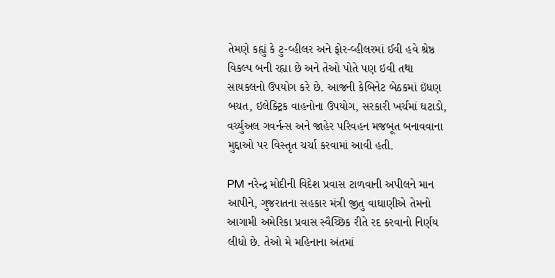તેમણે કહ્યું કે ટુ-વ્હીલર અને ફોર-વ્હીલરમાં ઈવી હવે શ્રેષ્ઠ વિકલ્પ બની રહ્યા છે અને તેઓ પોતે પણ ઇવી તથા સાયકલનો ઉપયોગ કરે છે. આજની કેબિનેટ બેઠકમાં ઇંધણ બચત, ઇલેક્ટ્રિક વાહનોના ઉપયોગ, સરકારી ખર્ચમાં ઘટાડો, વર્ચ્યુઅલ ગવર્નન્સ અને જાહેર પરિવહન મજબૂત બનાવવાના મુદ્દાઓ પર વિસ્તૃત ચર્ચા કરવામાં આવી હતી.

PM નરેન્દ્ર મોદીની વિદેશ પ્રવાસ ટાળવાની અપીલને માન આપીને, ગુજરાતના સહકાર મંત્રી જીતુ વાઘાણીએ તેમનો આગામી અમેરિકા પ્રવાસ સ્વૈચ્છિક રીતે રદ કરવાનો નિર્ણય લીધો છે. તેઓ મે મહિનાના અંતમાં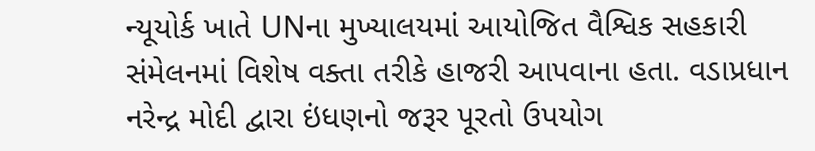ન્યૂયોર્ક ખાતે UNના મુખ્યાલયમાં આયોજિત વૈશ્વિક સહકારી સંમેલનમાં વિશેષ વક્તા તરીકે હાજરી આપવાના હતા. વડાપ્રધાન નરેન્દ્ર મોદી દ્વારા ઇંધણનો જરૂર પૂરતો ઉપયોગ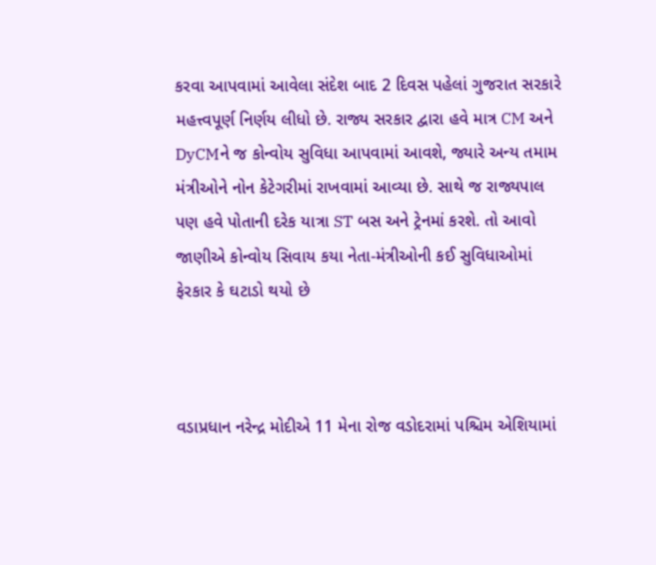કરવા આપવામાં આવેલા સંદેશ બાદ 2 દિવસ પહેલાં ગુજરાત સરકારે મહત્ત્વપૂર્ણ નિર્ણય લીધો છે. રાજ્ય સરકાર દ્વારા હવે માત્ર CM અને DyCMને જ કોન્વોય સુવિધા આપવામાં આવશે, જ્યારે અન્ય તમામ મંત્રીઓને નોન કેટેગરીમાં રાખવામાં આવ્યા છે. સાથે જ રાજ્યપાલ પણ હવે પોતાની દરેક યાત્રા ST બસ અને ટ્રેનમાં કરશે. તો આવો જાણીએ કોન્વોય સિવાય કયા નેતા-મંત્રીઓની કઈ સુવિધાઓમાં ફેરકાર કે ઘટાડો થયો છે



વડાપ્રધાન નરેન્દ્ર મોદીએ 11 મેના રોજ વડોદરામાં પશ્ચિમ એશિયામાં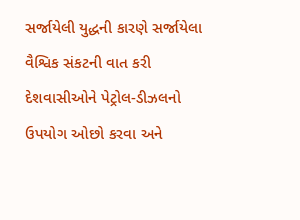સર્જાયેલી યુદ્ધની કારણે સર્જાયેલા વૈશ્વિક સંકટની વાત કરી દેશવાસીઓને પેટ્રોલ-ડીઝલનો ઉપયોગ ઓછો કરવા અને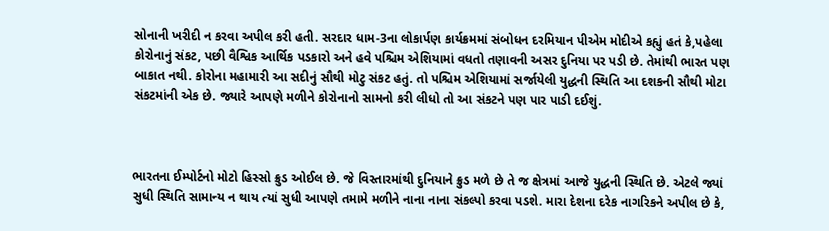સોનાની ખરીદી ન કરવા અપીલ કરી હતી. સરદાર ધામ-3ના લોકાર્પણ કાર્યક્રમમાં સંબોધન દરમિયાન પીએમ મોદીએ કહ્યું હતં કે,પહેલા કોરોનાનું સંકટ, પછી વૈશ્વિક આર્થિક પડકારો અને હવે પશ્ચિમ એશિયામાં વધતો તણાવની અસર દુનિયા પર પડી છે. તેમાંથી ભારત પણ બાકાત નથી. કોરોના મહામારી આ સદીનું સૌથી મોટુ સંકટ હતું. તો પશ્ચિમ એશિયામાં સર્જાયેલી યુદ્ધની સ્થિતિ આ દશકની સૌથી મોટા સંકટમાંની એક છે. જ્યારે આપણે મળીને કોરોનાનો સામનો કરી લીધો તો આ સંકટને પણ પાર પાડી દઈશું.



ભારતના ઈમ્પોર્ટનો મોટો હિસ્સો ક્રુડ ઓઈલ છે. જે વિસ્તારમાંથી દુનિયાને ક્રુડ મળે છે તે જ ક્ષેત્રમાં આજે યુદ્ધની સ્થિતિ છે. એટલે જ્યાં સુધી સ્થિતિ સામાન્ય ન થાય ત્યાં સુધી આપણે તમામે મળીને નાના નાના સંકલ્પો કરવા પડશે. મારા દેશના દરેક નાગરિકને અપીલ છે કે,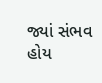જ્યાં સંભવ હોય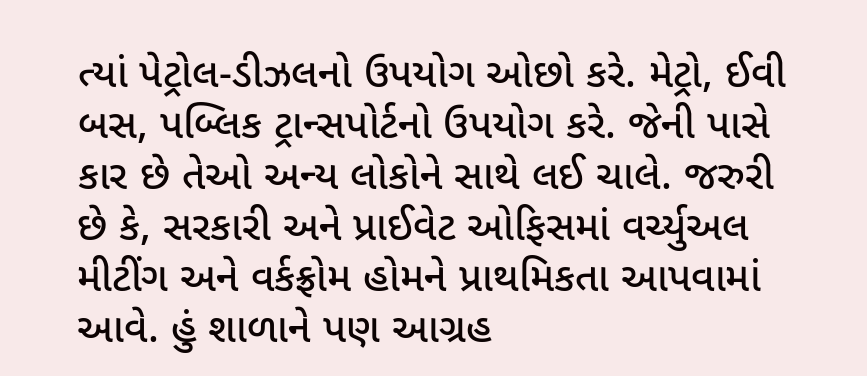ત્યાં પેટ્રોલ-ડીઝલનો ઉપયોગ ઓછો કરે. મેટ્રો, ઈવી બસ, પબ્લિક ટ્રાન્સપોર્ટનો ઉપયોગ કરે. જેની પાસે કાર છે તેઓ અન્ય લોકોને સાથે લઈ ચાલે. જરુરી છે કે, સરકારી અને પ્રાઈવેટ ઓફિસમાં વર્ચ્યુઅલ મીટીંગ અને વર્કફ્રોમ હોમને પ્રાથમિકતા આપવામાં આવે. હું શાળાને પણ આગ્રહ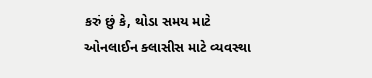કરું છું કે, થોડા સમય માટે ઓનલાઈન ક્લાસીસ માટે વ્યવસ્થા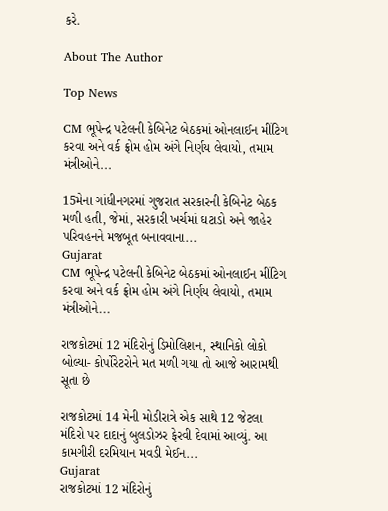કરે.

About The Author

Top News

CM ભૂપેન્દ્ર પટેલની કેબિનેટ બેઠકમાં ઓનલાઈન મીંટિગ કરવા અને વર્ક ફ્રોમ હોમ અંગે નિર્ણય લેવાયો, તમામ મંત્રીઓને...

15મેના ગાંધીનગરમાં ગુજરાત સરકારની કેબિનેટ બેઠક મળી હતી, જેમાં, સરકારી ખર્ચમાં ઘટાડો અને જાહેર પરિવહનને મજબૂત બનાવવાના...
Gujarat
CM ભૂપેન્દ્ર પટેલની કેબિનેટ બેઠકમાં ઓનલાઈન મીંટિગ કરવા અને વર્ક ફ્રોમ હોમ અંગે નિર્ણય લેવાયો, તમામ મંત્રીઓને...

રાજકોટમાં 12 મંદિરોનું ડિમોલિશન, સ્થાનિકો લોકો બોલ્યા- કોર્પોરેટરોને મત મળી ગયા તો આજે આરામથી સૂતા છે

રાજકોટમાં 14 મેની મોડીરાત્રે એક સાથે 12 જેટલા મંદિરો પર દાદાનું બુલડોઝર ફેરવી દેવામાં આવ્યું. આ કામગીરી દરમિયાન મવડી મેઈન...
Gujarat
રાજકોટમાં 12 મંદિરોનું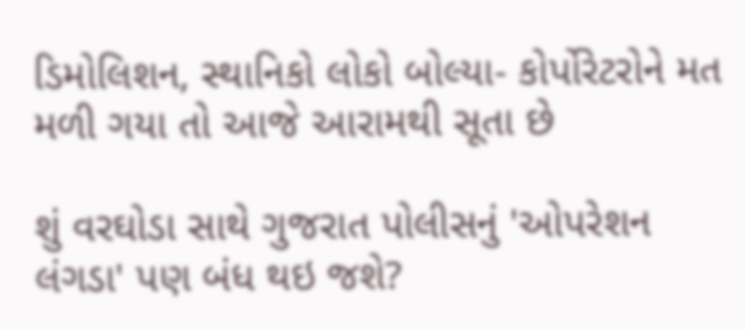ડિમોલિશન, સ્થાનિકો લોકો બોલ્યા- કોર્પોરેટરોને મત મળી ગયા તો આજે આરામથી સૂતા છે

શું વરઘોડા સાથે ગુજરાત પોલીસનું 'ઓપરેશન લંગડા' પણ બંધ થઇ જશે?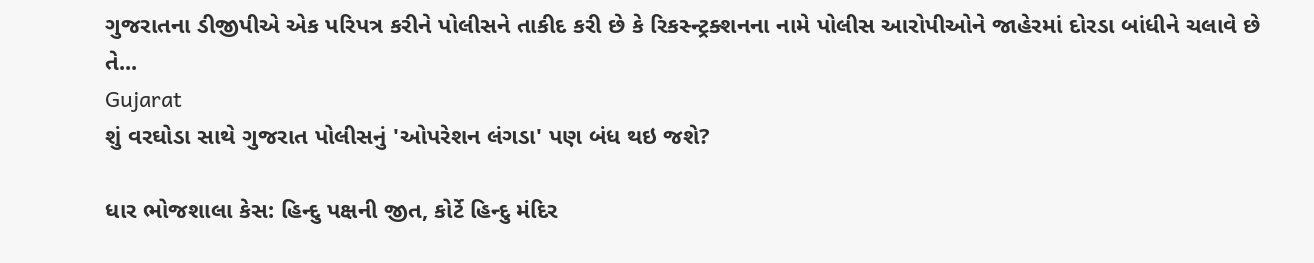ગુજરાતના ડીજીપીએ એક પરિપત્ર કરીને પોલીસને તાકીદ કરી છે કે રિકસ્ન્ટ્રક્શનના નામે પોલીસ આરોપીઓને જાહેરમાં દોરડા બાંધીને ચલાવે છે તે...
Gujarat
શું વરઘોડા સાથે ગુજરાત પોલીસનું 'ઓપરેશન લંગડા' પણ બંધ થઇ જશે?

ધાર ભોજશાલા કેસ: હિન્દુ પક્ષની જીત, કોર્ટે હિન્દુ મંદિર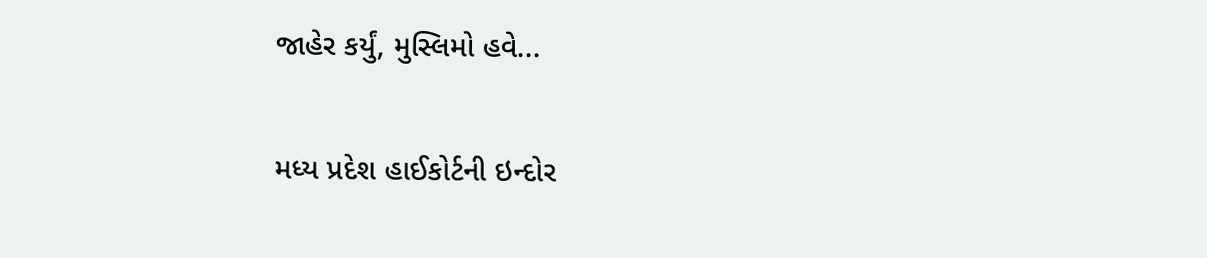જાહેર કર્યું, મુસ્લિમો હવે...

મધ્ય પ્રદેશ હાઈકોર્ટની ઇન્દોર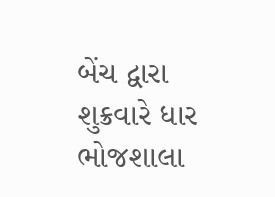બેંચ દ્વારા શુક્રવારે ધાર ભોજશાલા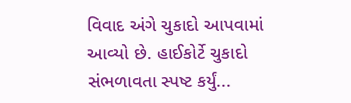વિવાદ અંગે ચુકાદો આપવામાં આવ્યો છે. હાઈકોર્ટે ચુકાદો સંભળાવતા સ્પષ્ટ કર્યું...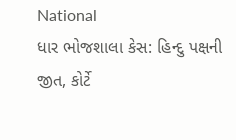National
ધાર ભોજશાલા કેસ: હિન્દુ પક્ષની જીત, કોર્ટે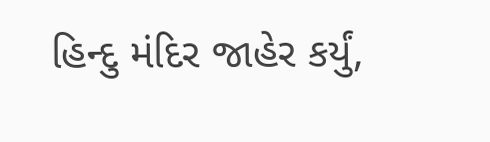હિન્દુ મંદિર જાહેર કર્યું,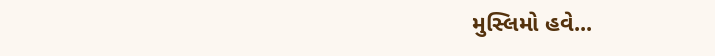મુસ્લિમો હવે...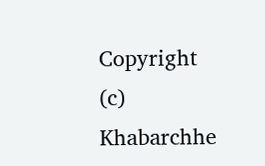Copyright (c) Khabarchhe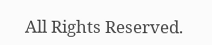All Rights Reserved.